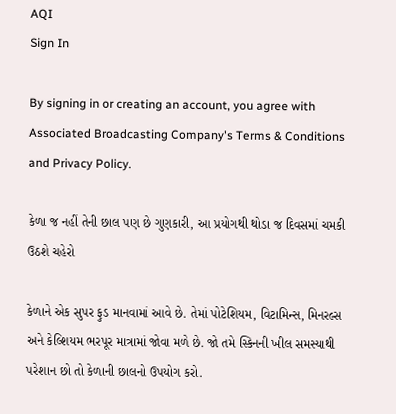AQI
Sign In

By signing in or creating an account, you agree with Associated Broadcasting Company's Terms & Conditions and Privacy Policy.

કેળા જ નહીં તેની છાલ પણ છે ગુણકારી, આ પ્રયોગથી થોડા જ દિવસમાં ચમકી ઉઠશે ચહેરો

કેળાને એક સુપર ફુડ માનવામાં આવે છે. તેમાં પોટેશિયમ, વિટામિન્સ, મિનરલ્સ અને કેલ્શિયમ ભરપૂર માત્રામાં જોવા મળે છે. જો તમે સ્કિનની ખીલ સમસ્યાથી પરેશાન છો તો કેળાની છાલનો ઉપયોગ કરો.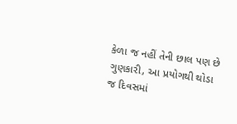કેળા જ નહીં તેની છાલ પણ છે ગુણકારી, આ પ્રયોગથી થોડા જ દિવસમાં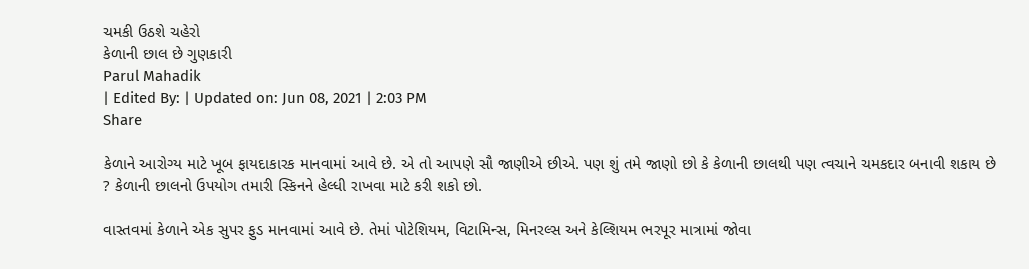ચમકી ઉઠશે ચહેરો
કેળાની છાલ છે ગુણકારી
Parul Mahadik
| Edited By: | Updated on: Jun 08, 2021 | 2:03 PM
Share

કેળાને આરોગ્ય માટે ખૂબ ફાયદાકારક માનવામાં આવે છે. એ તો આપણે સૌ જાણીએ છીએ. પણ શું તમે જાણો છો કે કેળાની છાલથી પણ ત્વચાને ચમકદાર બનાવી શકાય છે ? કેળાની છાલનો ઉપયોગ તમારી સ્કિનને હેલ્ધી રાખવા માટે કરી શકો છો.

વાસ્તવમાં કેળાને એક સુપર ફુડ માનવામાં આવે છે. તેમાં પોટેશિયમ, વિટામિન્સ, મિનરલ્સ અને કેલ્શિયમ ભરપૂર માત્રામાં જોવા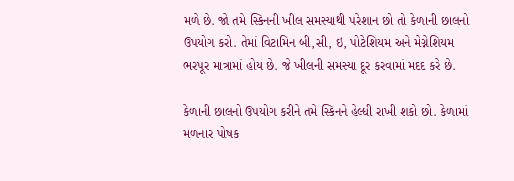મળે છે. જો તમે સ્કિનની ખીલ સમસ્યાથી પરેશાન છો તો કેળાની છાલનો ઉપયોગ કરો. તેમાં વિટામિન બી,સી, ઇ, પોટેશિયમ અને મેગ્નેશિયમ ભરપૂર માત્રામાં હોય છે. જે ખીલની સમસ્યા દૂર કરવામાં મદદ કરે છે.

કેળાની છાલનો ઉપયોગ કરીને તમે સ્કિનને હેલ્ધી રાખી શકો છો. કેળામાં મળનાર પોષક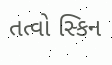તત્વો સ્કિન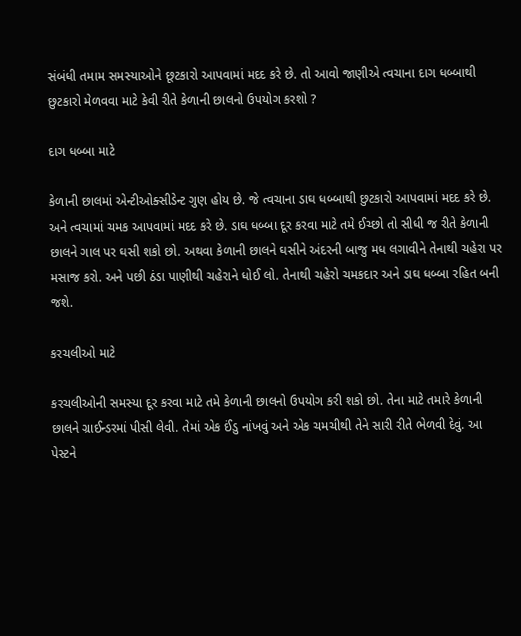સંબંધી તમામ સમસ્યાઓને છૂટકારો આપવામાં મદદ કરે છે. તો આવો જાણીએ ત્વચાના દાગ ધબ્બાથી છુટકારો મેળવવા માટે કેવી રીતે કેળાની છાલનો ઉપયોગ કરશો ?

દાગ ધબ્બા માટે

કેળાની છાલમાં એન્ટીઓક્સીડેન્ટ ગુણ હોય છે. જે ત્વચાના ડાઘ ધબ્બાથી છુટકારો આપવામાં મદદ કરે છે. અને ત્વચામાં ચમક આપવામાં મદદ કરે છે. ડાઘ ધબ્બા દૂર કરવા માટે તમે ઈચ્છો તો સીધી જ રીતે કેળાની છાલને ગાલ પર ઘસી શકો છો. અથવા કેળાની છાલને ઘસીને અંદરની બાજુ મધ લગાવીને તેનાથી ચહેરા પર મસાજ કરો. અને પછી ઠંડા પાણીથી ચહેરાને ધોઈ લો. તેનાથી ચહેરો ચમકદાર અને ડાઘ ધબ્બા રહિત બની જશે.

કરચલીઓ માટે

કરચલીઓની સમસ્યા દૂર કરવા માટે તમે કેળાની છાલનો ઉપયોગ કરી શકો છો. તેના માટે તમારે કેળાની છાલને ગ્રાઈન્ડરમાં પીસી લેવી. તેમાં એક ઈંડુ નાંખવું અને એક ચમચીથી તેને સારી રીતે ભેળવી દેવું. આ પેસ્ટને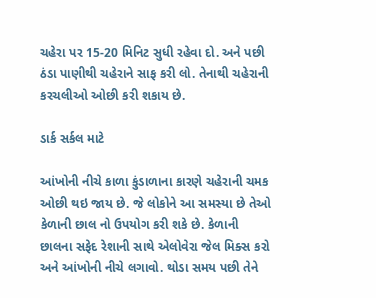ચહેરા પર 15-20 મિનિટ સુધી રહેવા દો. અને પછી ઠંડા પાણીથી ચહેરાને સાફ કરી લો. તેનાથી ચહેરાની કરચલીઓ ઓછી કરી શકાય છે.

ડાર્ક સર્કલ માટે

આંખોની નીચે કાળા કુંડાળાના કારણે ચહેરાની ચમક ઓછી થઇ જાય છે. જે લોકોને આ સમસ્યા છે તેઓ કેળાની છાલ નો ઉપયોગ કરી શકે છે. કેળાની છાલના સફેદ રેશાની સાથે એલોવેરા જેલ મિક્સ કરો અને આંખોની નીચે લગાવો. થોડા સમય પછી તેને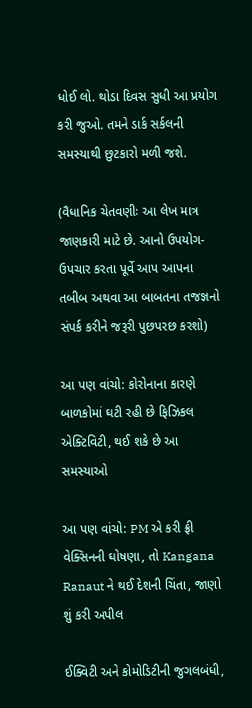ધોઈ લો. થોડા દિવસ સુધી આ પ્રયોગ કરી જુઓ. તમને ડાર્ક સર્કલની સમસ્યાથી છુટકારો મળી જશે.

(વૈધાનિક ચેતવણીઃ આ લેખ માત્ર જાણકારી માટે છે. આનો ઉપયોગ-ઉપચાર કરતા પૂર્વે આપ આપના તબીબ અથવા આ બાબતના તજજ્ઞનો સંપર્ક કરીને જરૂરી પુછપરછ કરશો)

આ પણ વાંચો: કોરોનાના કારણે બાળકોમાં ઘટી રહી છે ફિઝિકલ એક્ટિવિટી, થઈ શકે છે આ સમસ્યાઓ

આ પણ વાંચો: PM એ કરી ફ્રી વેક્સિનની ઘોષણા, તો Kangana Ranaut ને થઈ દેશની ચિંતા, જાણો શું કરી અપીલ

ઈક્વિટી અને કોમોડિટીની જુગલબંધી,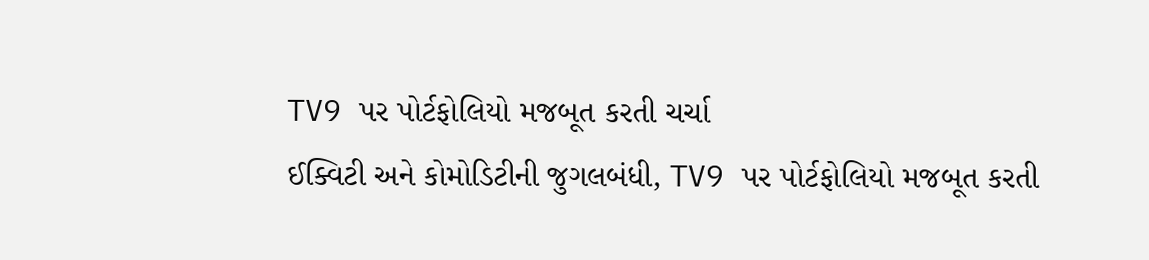TV9 પર પોર્ટફોલિયો મજબૂત કરતી ચર્ચા
ઈક્વિટી અને કોમોડિટીની જુગલબંધી, TV9 પર પોર્ટફોલિયો મજબૂત કરતી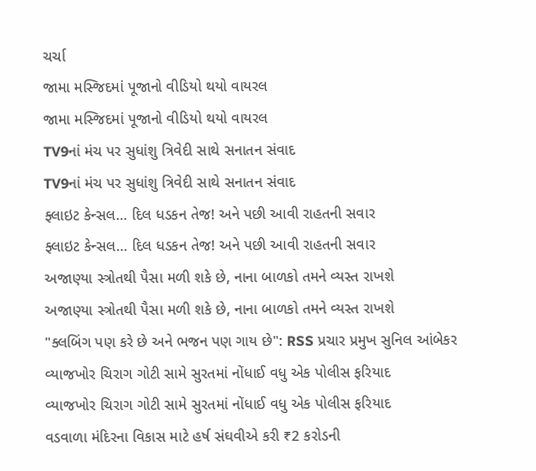ચર્ચા
જામા મસ્જિદમાં પૂજાનો વીડિયો થયો વાયરલ
જામા મસ્જિદમાં પૂજાનો વીડિયો થયો વાયરલ
TV9નાં મંચ પર સુધાંશુ ત્રિવેદી સાથે સનાતન સંવાદ
TV9નાં મંચ પર સુધાંશુ ત્રિવેદી સાથે સનાતન સંવાદ
ફ્લાઇટ કેન્સલ… દિલ ધડકન તેજ! અને પછી આવી રાહતની સવાર
ફ્લાઇટ કેન્સલ… દિલ ધડકન તેજ! અને પછી આવી રાહતની સવાર
અજાણ્યા સ્ત્રોતથી પૈસા મળી શકે છે, નાના બાળકો તમને વ્યસ્ત રાખશે
અજાણ્યા સ્ત્રોતથી પૈસા મળી શકે છે, નાના બાળકો તમને વ્યસ્ત રાખશે
"ક્લબિંગ પણ કરે છે અને ભજન પણ ગાય છે": RSS પ્રચાર પ્રમુખ સુનિલ આંબેકર
વ્યાજખોર ચિરાગ ગોટી સામે સુરતમાં નોંધાઈ વધુ એક પોલીસ ફરિયાદ
વ્યાજખોર ચિરાગ ગોટી સામે સુરતમાં નોંધાઈ વધુ એક પોલીસ ફરિયાદ
વડવાળા મંદિરના વિકાસ માટે હર્ષ સંઘવીએ કરી ₹2 કરોડની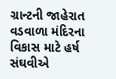ગ્રાન્ટની જાહેરાત
વડવાળા મંદિરના વિકાસ માટે હર્ષ સંઘવીએ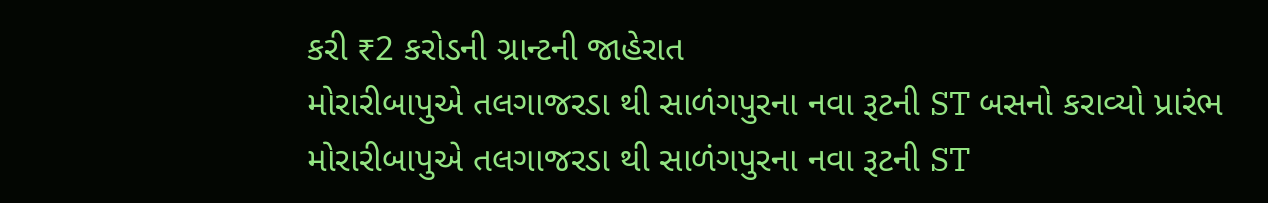કરી ₹2 કરોડની ગ્રાન્ટની જાહેરાત
મોરારીબાપુએ તલગાજરડા થી સાળંગપુરના નવા રૂટની ST બસનો કરાવ્યો પ્રારંભ
મોરારીબાપુએ તલગાજરડા થી સાળંગપુરના નવા રૂટની ST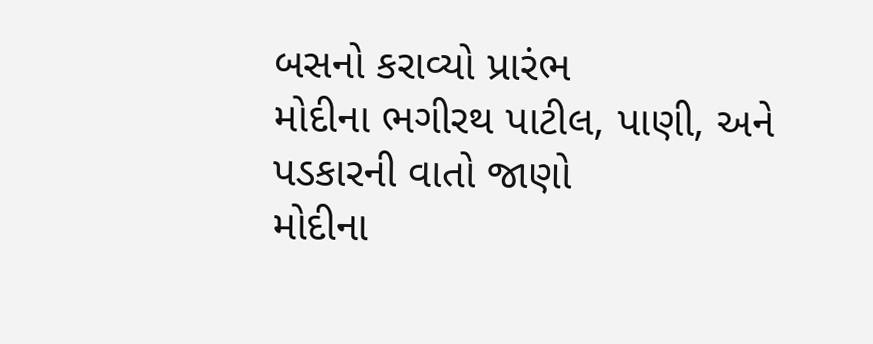બસનો કરાવ્યો પ્રારંભ
મોદીના ભગીરથ પાટીલ, પાણી, અને પડકારની વાતો જાણો
મોદીના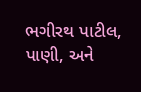ભગીરથ પાટીલ, પાણી, અને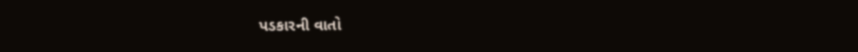પડકારની વાતો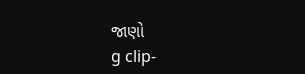જાણો
g clip-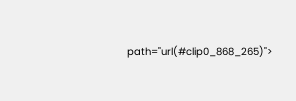path="url(#clip0_868_265)">